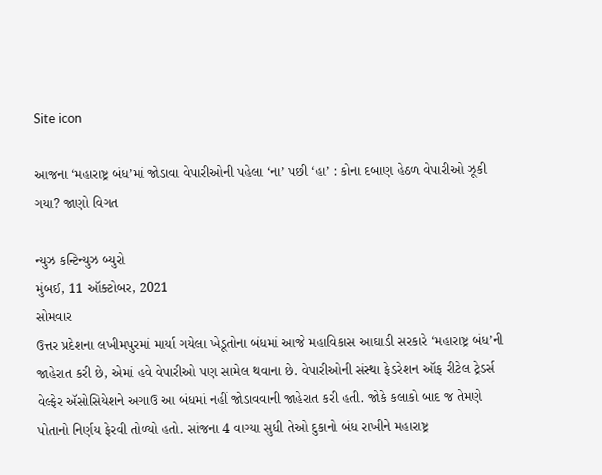Site icon

આજના ‘મહારાષ્ટ્ર બંધ’માં જોડાવા વેપારીઓની પહેલા ‘ના’ પછી ‘હા’ : કોના દબાણ હેઠળ વેપારીઓ ઝૂકી ગયા? જાણો વિગત

ન્યુઝ કન્ટિન્યુઝ બ્યુરો
મુંબઈ, 11 ઑક્ટોબર, 2021
સોમવાર
ઉત્તર પ્રદેશના લખીમપુરમાં માર્યા ગયેલા ખેડૂતોના બંધમાં આજે મહાવિકાસ આઘાડી સરકારે ‘મહારાષ્ટ્ર બંધ’ની જાહેરાત કરી છે, એમાં હવે વેપારીઓ પણ સામેલ થવાના છે. વેપારીઓની સંસ્થા ફેડરેશન ઑફ રીટેલ ટ્રેડર્સ વેલ્ફેર ઍસોસિયેશને અગાઉ આ બંધમાં નહીં જોડાવવાની જાહેરાત કરી હતી. જોકે કલાકો બાદ જ તેમણે પોતાનો નિર્ણય ફેરવી તોળ્યો હતો. સાંજના 4 વાગ્યા સુધી તેઓ દુકાનો બંધ રાખીને મહારાષ્ટ્ર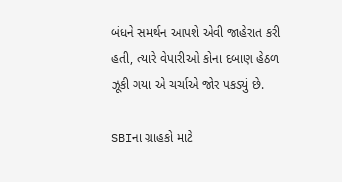બંધને સમર્થન આપશે એવી જાહેરાત કરી  હતી, ત્યારે વેપારીઓ કોના દબાણ હેઠળ ઝૂકી ગયા એ ચર્ચાએ જોર પકડ્યું છે.

SBIના ગ્રાહકો માટે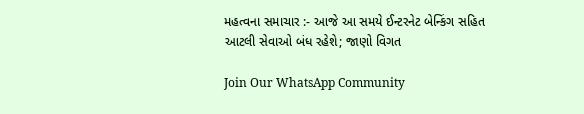મહત્વના સમાચાર :- આજે આ સમયે ઈન્ટરનેટ બેન્કિંગ સહિત આટલી સેવાઓ બંધ રહેશે; જાણો વિગત

Join Our WhatsApp Community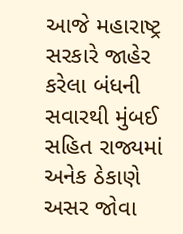આજે મહારાષ્ટ્ર સરકારે જાહેર કરેલા બંધની સવારથી મુંબઈ સહિત રાજ્યમાં અનેક ઠેકાણે અસર જોવા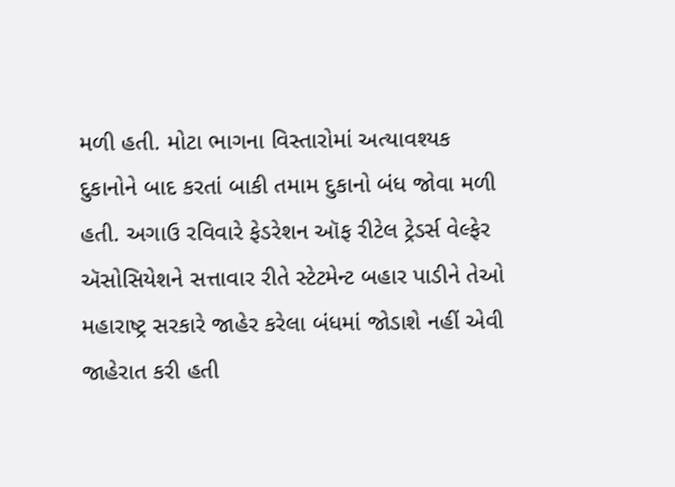મળી હતી. મોટા ભાગના વિસ્તારોમાં અત્યાવશ્યક દુકાનોને બાદ કરતાં બાકી તમામ દુકાનો બંધ જોવા મળી હતી. અગાઉ રવિવારે ફેડરેશન ઑફ રીટેલ ટ્રેડર્સ વેલ્ફેર ઍસોસિયેશને સત્તાવાર રીતે સ્ટેટમેન્ટ બહાર પાડીને તેઓ મહારાષ્ટ્ર સરકારે જાહેર કરેલા બંધમાં જોડાશે નહીં એવી જાહેરાત કરી હતી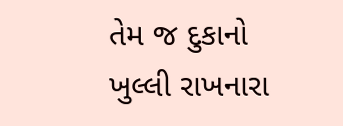તેમ જ દુકાનો ખુલ્લી રાખનારા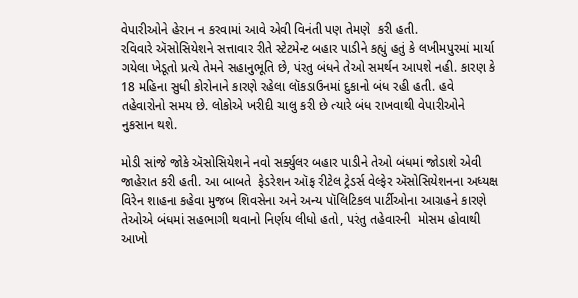વેપારીઓને હેરાન ન કરવામાં આવે એવી વિનંતી પણ તેમણે  કરી હતી.
રવિવારે ઍસોસિયેશને સત્તાવાર રીતે સ્ટેટમેન્ટ બહાર પાડીને કહ્યું હતું કે લખીમપુરમાં માર્યા ગયેલા ખેડૂતો પ્રત્યે તેમને સહાનુભૂતિ છે, પંરતુ બંધને તેઓ સમર્થન આપશે નહી. કારણ કે 18 મહિના સુધી કોરોનાને કારણે રહેલા લૉકડાઉનમાં દુકાનો બંધ રહી હતી. હવે તહેવારોનો સમય છે. લોકોએ ખરીદી ચાલુ કરી છે ત્યારે બંધ રાખવાથી વેપારીઓને નુકસાન થશે.

મોડી સાંજે જોકે ઍસોસિયેશને નવો સર્ક્યુલર બહાર પાડીને તેઓ બંધમાં જોડાશે એવી જાહેરાત કરી હતી. આ બાબતે  ફેડરેશન ઑફ રીટેલ ટ્રેડર્સ વેલ્ફેર ઍસોસિયેશનના અધ્યક્ષ વિરેન શાહના કહેવા મુજબ શિવસેના અને અન્ય પૉલિટિકલ પાર્ટીઓના આગ્રહને કારણે તેઓએ બંધમાં સહભાગી થવાનો નિર્ણય લીધો હતો, પરંતુ તહેવારની  મોસમ હોવાથી આખો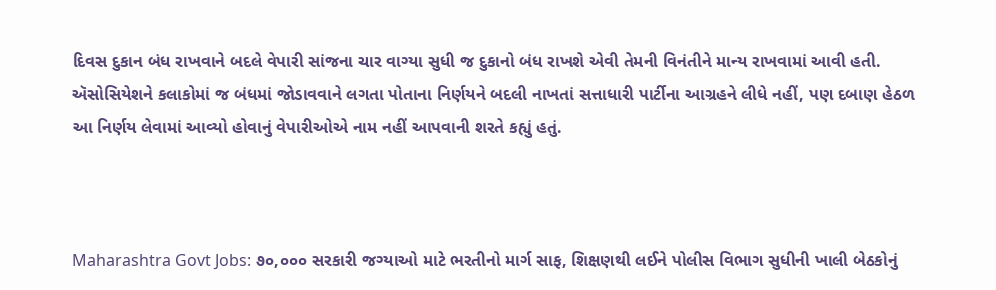દિવસ દુકાન બંધ રાખવાને બદલે વેપારી સાંજના ચાર વાગ્યા સુધી જ દુકાનો બંધ રાખશે એવી તેમની વિનંતીને માન્ય રાખવામાં આવી હતી.
ઍસોસિયેશને કલાકોમાં જ બંધમાં જોડાવવાને લગતા પોતાના નિર્ણયને બદલી નાખતાં સત્તાધારી પાર્ટીના આગ્રહને લીધે નહીં, પણ દબાણ હેઠળ આ નિર્ણય લેવામાં આવ્યો હોવાનું વેપારીઓએ નામ નહીં આપવાની શરતે કહ્યું હતું.



Maharashtra Govt Jobs: ૭૦,૦૦૦ સરકારી જગ્યાઓ માટે ભરતીનો માર્ગ સાફ, શિક્ષણથી લઈને પોલીસ વિભાગ સુધીની ખાલી બેઠકોનું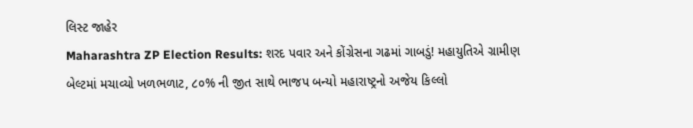લિસ્ટ જાહેર
Maharashtra ZP Election Results: શરદ પવાર અને કોંગ્રેસના ગઢમાં ગાબડું! મહાયુતિએ ગ્રામીણ બેલ્ટમાં મચાવ્યો ખળભળાટ, ૮૦% ની જીત સાથે ભાજપ બન્યો મહારાષ્ટ્રનો અજેય કિલ્લો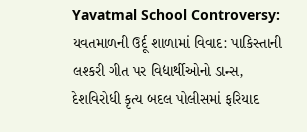Yavatmal School Controversy: યવતમાળની ઉર્દૂ શાળામાં વિવાદ: પાકિસ્તાની લશ્કરી ગીત પર વિદ્યાર્થીઓનો ડાન્સ, દેશવિરોધી કૃત્ય બદલ પોલીસમાં ફરિયાદ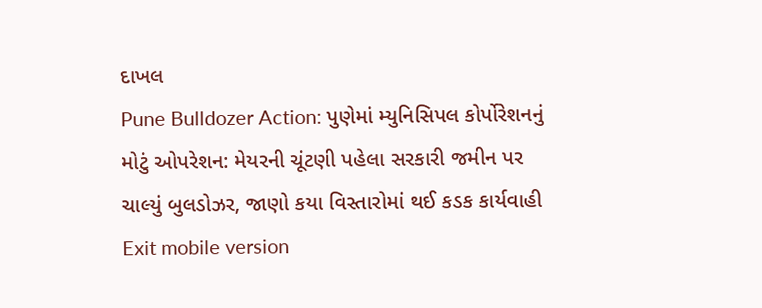દાખલ
Pune Bulldozer Action: પુણેમાં મ્યુનિસિપલ કોર્પોરેશનનું મોટું ઓપરેશન: મેયરની ચૂંટણી પહેલા સરકારી જમીન પર ચાલ્યું બુલડોઝર, જાણો કયા વિસ્તારોમાં થઈ કડક કાર્યવાહી
Exit mobile version